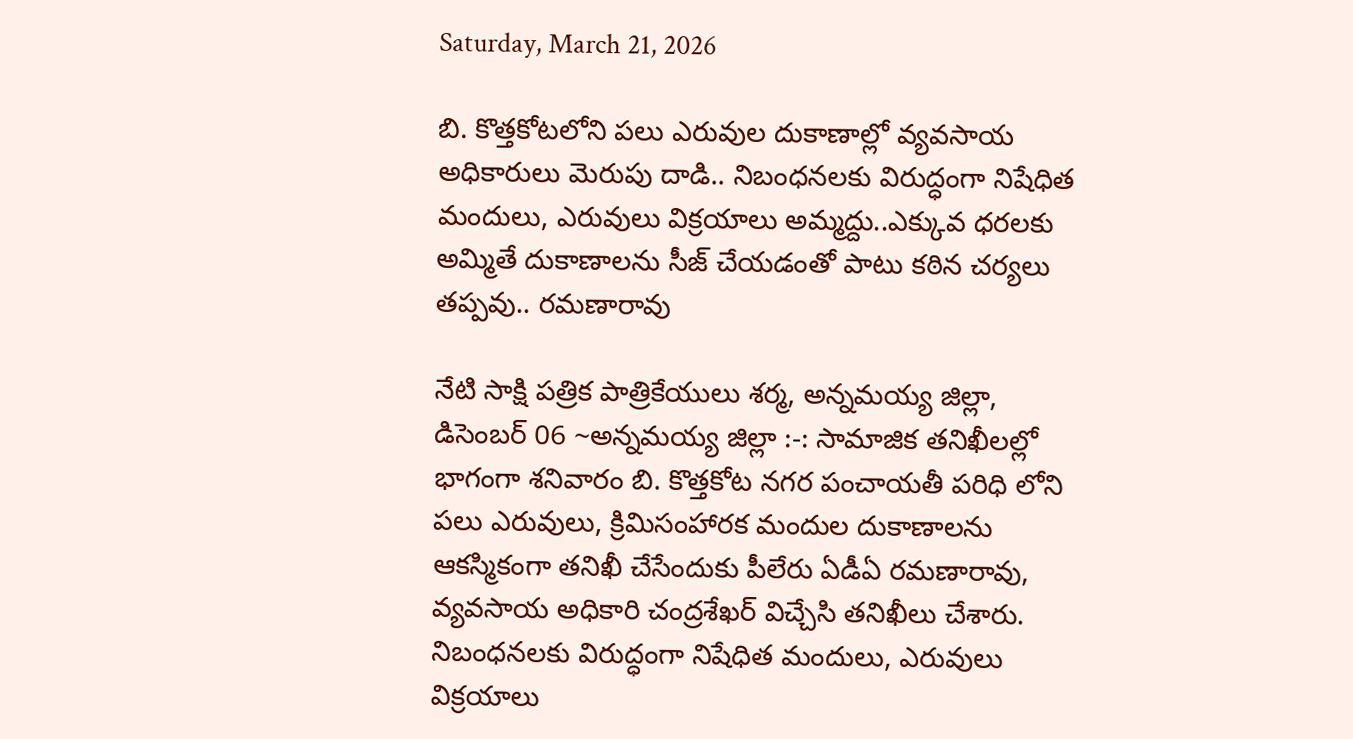Saturday, March 21, 2026

బి. కొత్తకోటలోని పలు ఎరువుల దుకాణాల్లో వ్యవసాయ అధికారులు మెరుపు దాడి.. నిబంధనలకు విరుద్ధంగా నిషేధిత మందులు, ఎరువులు విక్రయాలు అమ్మద్దు..ఎక్కువ ధరలకు అమ్మితే దుకాణాలను సీజ్ చేయడంతో పాటు కఠిన చర్యలు తప్పవు.. రమణారావు

నేటి సాక్షి పత్రిక పాత్రికేయులు శర్మ, అన్నమయ్య జిల్లా, డిసెంబర్ 06 ~అన్నమయ్య జిల్లా :-: సామాజిక తనిఖీలల్లో భాగంగా శనివారం బి. కొత్తకోట నగర పంచాయతీ పరిధి లోని పలు ఎరువులు, క్రిమిసంహారక మందుల దుకాణాలను ఆకస్మికంగా తనిఖీ చేసేందుకు పీలేరు ఏడీఏ రమణారావు, వ్యవసాయ అధికారి చంద్రశేఖర్ విచ్చేసి తనిఖీలు చేశారు. నిబంధనలకు విరుద్ధంగా నిషేధిత మందులు, ఎరువులు విక్రయాలు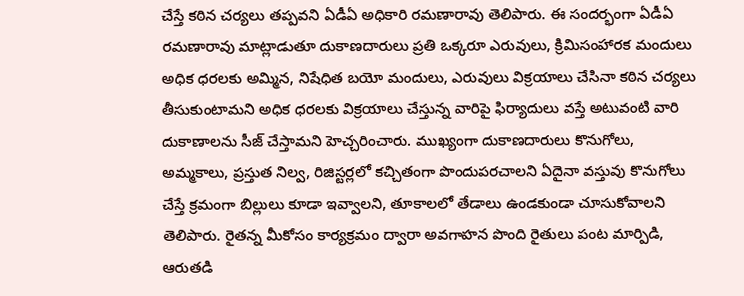చేస్తే కఠిన చర్యలు తప్పవని ఏడీఏ అధికారి రమణారావు తెలిపారు. ఈ సందర్భంగా ఏడీఏ రమణారావు మాట్లాడుతూ దుకాణదారులు ప్రతి ఒక్కరూ ఎరువులు, క్రిమిసంహారక మందులు అధిక ధరలకు అమ్మిన, నిషేధిత బయో మందులు, ఎరువులు విక్రయాలు చేసినా కఠిన చర్యలు తీసుకుంటామని అధిక ధరలకు విక్రయాలు చేస్తున్న వారిపై ఫిర్యాదులు వస్తే అటువంటి వారి దుకాణాలను సీజ్ చేస్తామని హెచ్చరించారు. ముఖ్యంగా దుకాణదారులు కొనుగోలు, అమ్మకాలు, ప్రస్తుత నిల్వ, రిజిస్టర్లలో కచ్చితంగా పొందుపరచాలని ఏదైనా వస్తువు కొనుగోలు చేస్తే క్రమంగా బిల్లులు కూడా ఇవ్వాలని, తూకాలలో తేడాలు ఉండకుండా చూసుకోవాలని తెలిపారు. రైతన్న మీకోసం కార్యక్రమం ద్వారా అవగాహన పొంది రైతులు పంట మార్పిడి, ఆరుతడి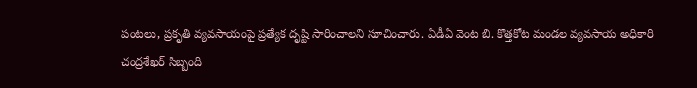పంటలు, ప్రకృతి వ్యవసాయంపై ప్రత్యేక దృష్టి సారించాలని సూచించారు. ఏడీఏ వెంట బి. కొత్తకోట మండల వ్యవసాయ అధికారి చంద్రశేఖర్ సిబ్బంది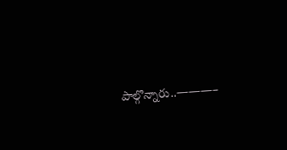పాల్గొన్నారు..———–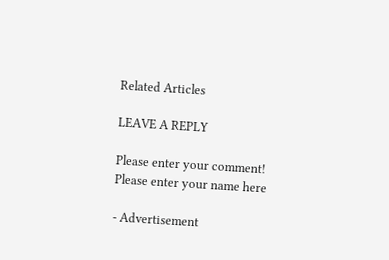Related Articles

LEAVE A REPLY

Please enter your comment!
Please enter your name here

- Advertisement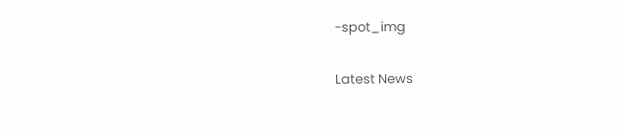-spot_img

Latest News